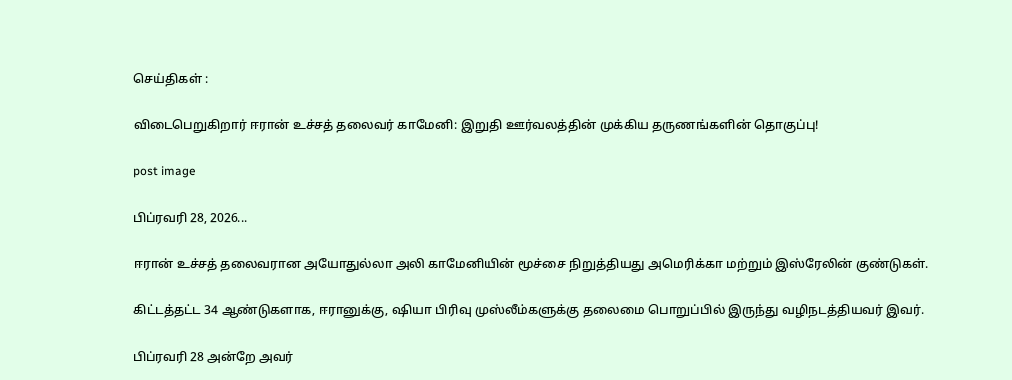செய்திகள் :

விடைபெறுகிறார் ஈரான் உச்சத் தலைவர் காமேனி: இறுதி ஊர்வலத்தின் முக்கிய தருணங்களின் தொகுப்பு!

post image

பிப்ரவரி 28, 2026...

ஈரான் உச்சத் தலைவரான அயோதுல்லா அலி காமேனியின் மூச்சை நிறுத்தியது அமெரிக்கா மற்றும் இஸ்ரேலின் குண்டுகள்.

கிட்டத்தட்ட 34 ஆண்டுகளாக, ஈரானுக்கு, ஷியா பிரிவு முஸ்லீம்களுக்கு தலைமை பொறுப்பில் இருந்து வழிநடத்தியவர் இவர்.

பிப்ரவரி 28 அன்றே அவர்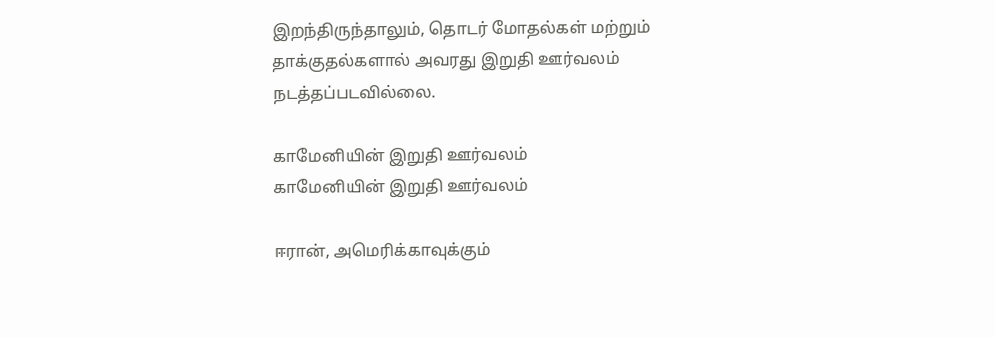இறந்திருந்தாலும், தொடர் மோதல்கள் மற்றும் தாக்குதல்களால் அவரது இறுதி ஊர்வலம் நடத்தப்படவில்லை.

காமேனியின் இறுதி ஊர்வலம்
காமேனியின் இறுதி ஊர்வலம்

ஈரான், அமெரிக்காவுக்கும்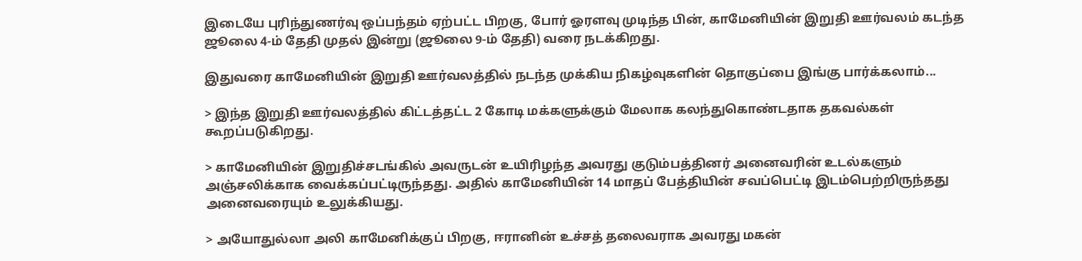இடையே புரிந்துணர்வு ஒப்பந்தம் ஏற்பட்ட பிறகு, போர் ஓரளவு முடிந்த பின், காமேனியின் இறுதி ஊர்வலம் கடந்த ஜூலை 4-ம் தேதி முதல் இன்று (ஜூலை 9-ம் தேதி) வரை நடக்கிறது.

இதுவரை காமேனியின் இறுதி ஊர்வலத்தில் நடந்த முக்கிய நிகழ்வுகளின் தொகுப்பை இங்கு பார்க்கலாம்...

> இந்த இறுதி ஊர்வலத்தில் கிட்டத்தட்ட 2 கோடி மக்களுக்கும் மேலாக கலந்துகொண்டதாக தகவல்கள் கூறப்படுகிறது.

> காமேனியின் இறுதிச்சடங்கில் அவருடன் உயிரிழந்த அவரது குடும்பத்தினர் அனைவரின் உடல்களும் அஞ்சலிக்காக வைக்கப்பட்டிருந்தது. அதில் காமேனியின் 14 மாதப் பேத்தியின் சவப்பெட்டி இடம்பெற்றிருந்தது அனைவரையும் உலுக்கியது.

> அயோதுல்லா அலி காமேனிக்குப் பிறகு, ஈரானின் உச்சத் தலைவராக அவரது மகன்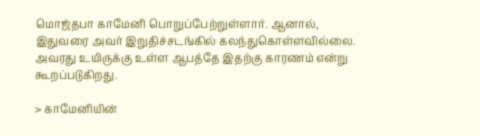மொஜ்தபா காமேனி பொறுப்பேற்றுள்ளார். ஆனால், இதுவரை அவர் இறுதிச்சடங்கில் கலந்துகொள்ளவில்லை. அவரது உயிருக்கு உள்ள ஆபத்தே இதற்கு காரணம் என்று கூறப்படுகிறது.

> காமேனியின்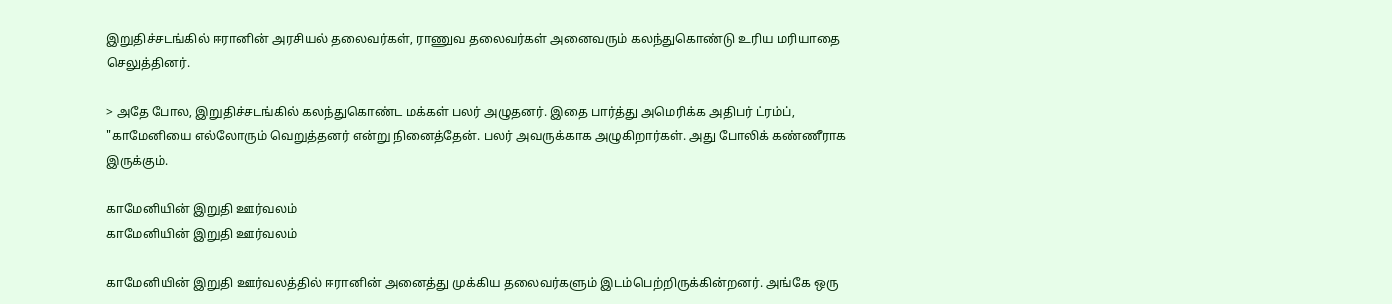இறுதிச்சடங்கில் ஈரானின் அரசியல் தலைவர்கள், ராணுவ தலைவர்கள் அனைவரும் கலந்துகொண்டு உரிய மரியாதை செலுத்தினர்.

> அதே போல, இறுதிச்சடங்கில் கலந்துகொண்ட மக்கள் பலர் அழுதனர். இதை பார்த்து அமெரிக்க அதிபர் ட்ரம்ப், "காமேனியை எல்லோரும் வெறுத்தனர் என்று நினைத்தேன். பலர் அவருக்காக அழுகிறார்கள். அது போலிக் கண்ணீராக இருக்கும்.

காமேனியின் இறுதி ஊர்வலம்
காமேனியின் இறுதி ஊர்வலம்

காமேனியின் இறுதி ஊர்வலத்தில் ஈரானின் அனைத்து முக்கிய தலைவர்களும் இடம்பெற்றிருக்கின்றனர். அங்கே ஒரு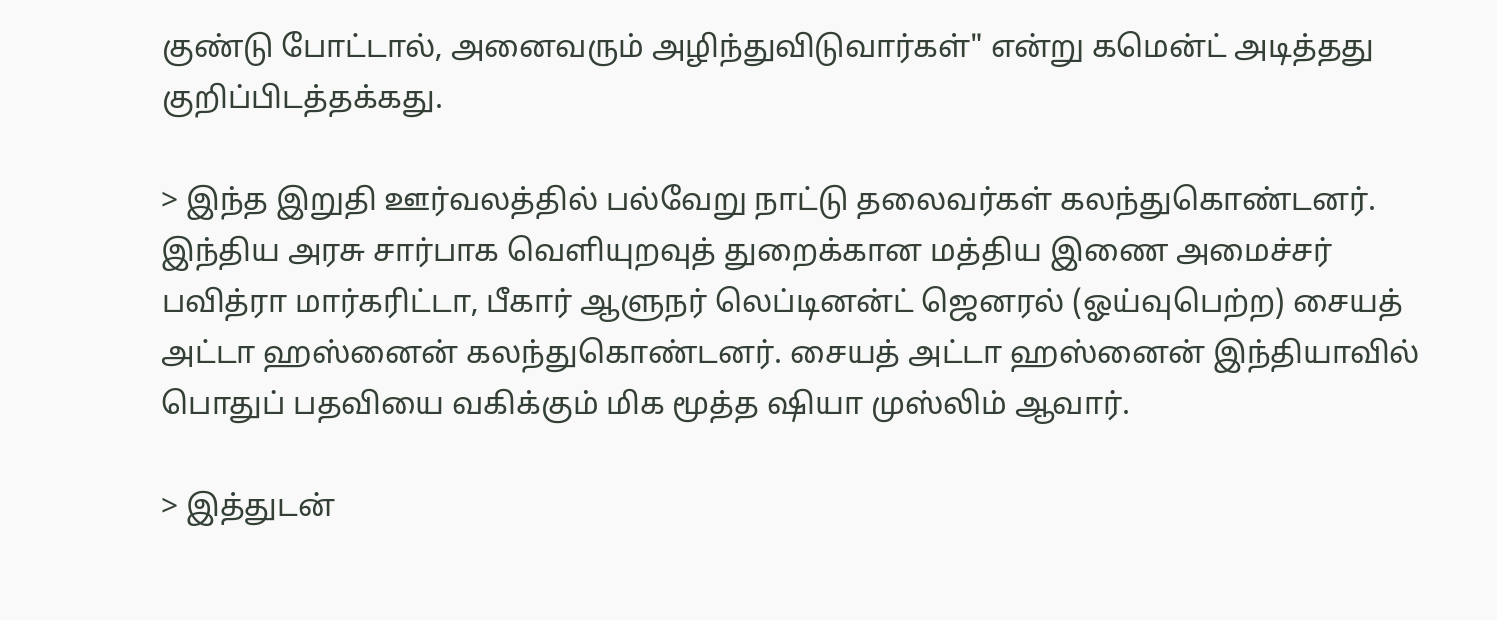குண்டு போட்டால், அனைவரும் அழிந்துவிடுவார்கள்" என்று கமென்ட் அடித்தது குறிப்பிடத்தக்கது.

> இந்த இறுதி ஊர்வலத்தில் பல்வேறு நாட்டு தலைவர்கள் கலந்துகொண்டனர். இந்திய அரசு சார்பாக வெளியுறவுத் துறைக்கான மத்திய இணை அமைச்சர் பவித்ரா மார்கரிட்டா, பீகார் ஆளுநர் லெப்டினன்ட் ஜெனரல் (ஓய்வுபெற்ற) சையத் அட்டா ஹஸ்னைன் கலந்துகொண்டனர். சையத் அட்டா ஹஸ்னைன் இந்தியாவில் பொதுப் பதவியை வகிக்கும் மிக மூத்த ஷியா முஸ்லிம் ஆவார்.

> இத்துடன்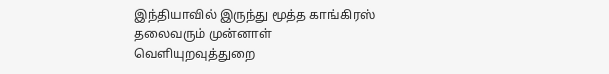இந்தியாவில் இருந்து மூத்த காங்கிரஸ் தலைவரும் முன்னாள் வெளியுறவுத்துறை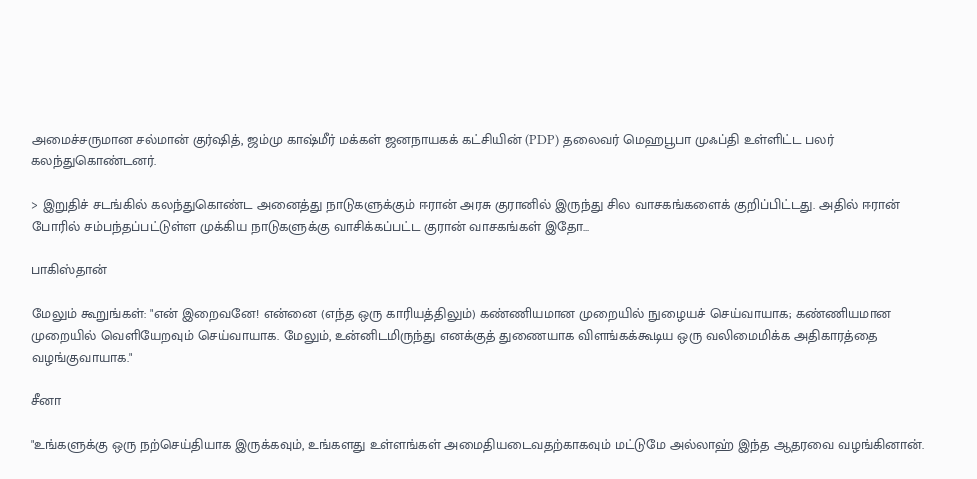அமைச்சருமான சல்மான் குர்ஷித், ஜம்மு காஷ்மீர் மக்கள் ஜனநாயகக் கட்சியின் (PDP) தலைவர் மெஹபூபா முஃப்தி உள்ளிட்ட பலர் கலந்துகொண்டனர்.

> இறுதிச் சடங்கில் கலந்துகொண்ட அனைத்து நாடுகளுக்கும் ஈரான் அரசு குரானில் இருந்து சில வாசகங்களைக் குறிப்பிட்டது. அதில் ஈரான் போரில் சம்பந்தப்பட்டுள்ள முக்கிய நாடுகளுக்கு வாசிக்கப்பட்ட குரான் வாசகங்கள் இதோ...

பாகிஸ்தான்

மேலும் கூறுங்கள்: "என் இறைவனே! என்னை (எந்த ஒரு காரியத்திலும்) கண்ணியமான முறையில் நுழையச் செய்வாயாக; கண்ணியமான முறையில் வெளியேறவும் செய்வாயாக. மேலும், உன்னிடமிருந்து எனக்குத் துணையாக விளங்கக்கூடிய ஒரு வலிமைமிக்க அதிகாரத்தை வழங்குவாயாக."

சீனா

"உங்களுக்கு ஒரு நற்செய்தியாக இருக்கவும், உங்களது உள்ளங்கள் அமைதியடைவதற்காகவும் மட்டுமே அல்லாஹ் இந்த ஆதரவை வழங்கினான்.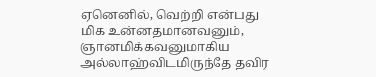ஏனெனில், வெற்றி என்பது மிக உன்னதமானவனும், ஞானமிக்கவனுமாகிய அல்லாஹ்விடமிருந்தே தவிர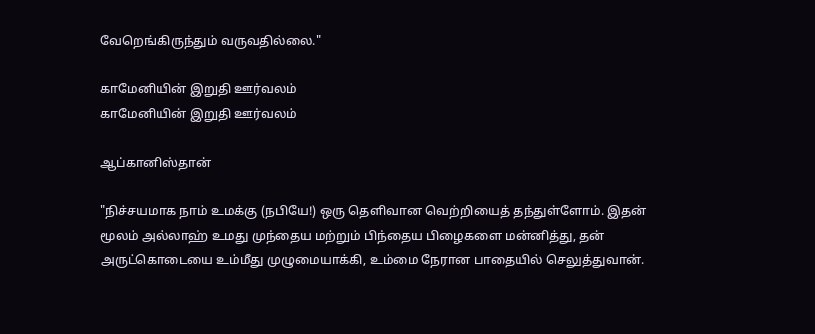வேறெங்கிருந்தும் வருவதில்லை."

காமேனியின் இறுதி ஊர்வலம்
காமேனியின் இறுதி ஊர்வலம்

ஆப்கானிஸ்தான்

"நிச்சயமாக நாம் உமக்கு (நபியே!) ஒரு தெளிவான வெற்றியைத் தந்துள்ளோம். இதன் மூலம் அல்லாஹ் உமது முந்தைய மற்றும் பிந்தைய பிழைகளை மன்னித்து, தன் அருட்கொடையை உம்மீது முழுமையாக்கி, உம்மை நேரான பாதையில் செலுத்துவான்.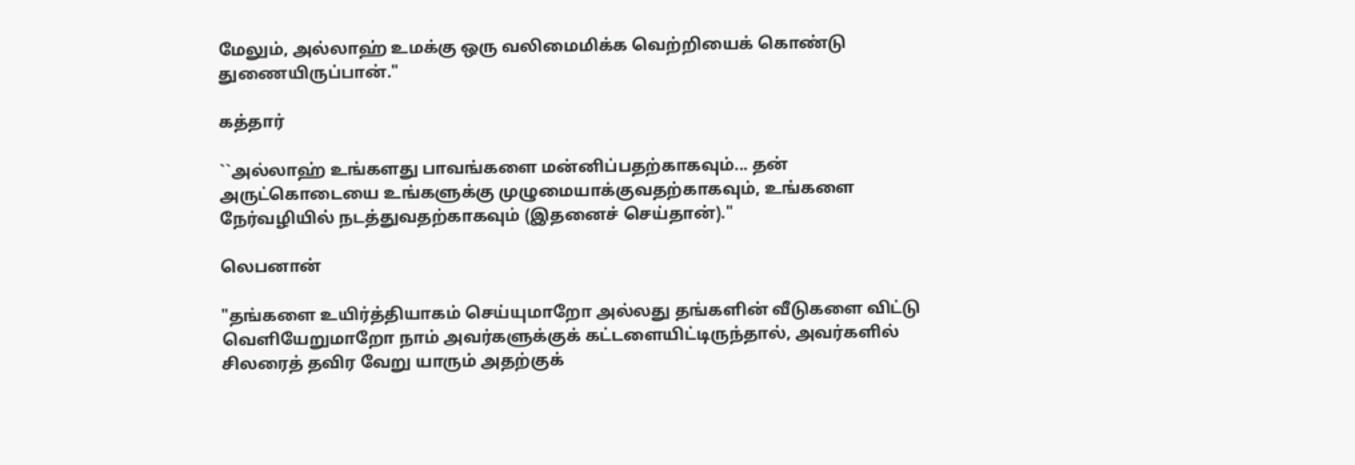மேலும், அல்லாஹ் உமக்கு ஒரு வலிமைமிக்க வெற்றியைக் கொண்டு துணையிருப்பான்."

கத்தார்

``அல்லாஹ் உங்களது பாவங்களை மன்னிப்பதற்காகவும்... தன் அருட்கொடையை உங்களுக்கு முழுமையாக்குவதற்காகவும், உங்களை நேர்வழியில் நடத்துவதற்காகவும் (இதனைச் செய்தான்)."

லெபனான்

"தங்களை உயிர்த்தியாகம் செய்யுமாறோ அல்லது தங்களின் வீடுகளை விட்டு வெளியேறுமாறோ நாம் அவர்களுக்குக் கட்டளையிட்டிருந்தால், அவர்களில் சிலரைத் தவிர வேறு யாரும் அதற்குக்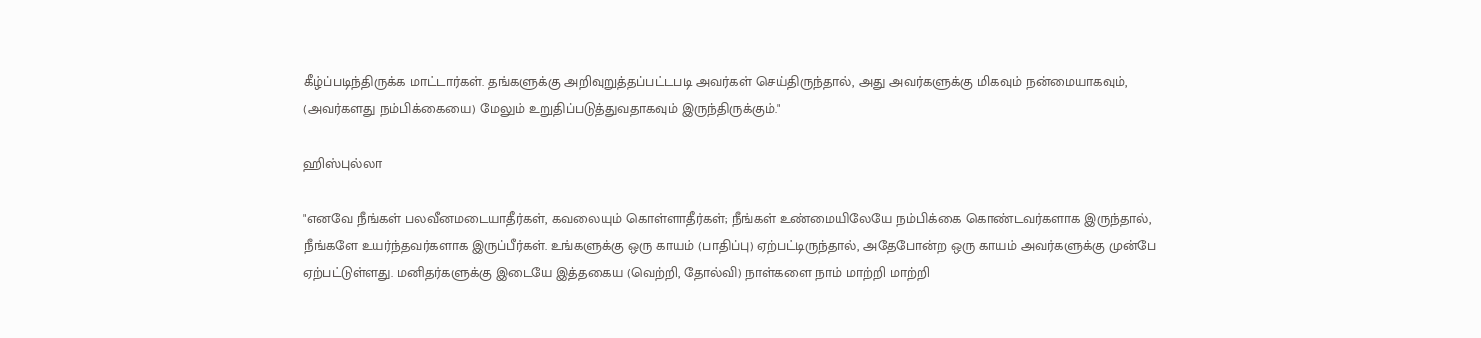கீழ்ப்படிந்திருக்க மாட்டார்கள். தங்களுக்கு அறிவுறுத்தப்பட்டபடி அவர்கள் செய்திருந்தால், அது அவர்களுக்கு மிகவும் நன்மையாகவும், (அவர்களது நம்பிக்கையை) மேலும் உறுதிப்படுத்துவதாகவும் இருந்திருக்கும்."

ஹிஸ்புல்லா

"எனவே நீங்கள் பலவீனமடையாதீர்கள், கவலையும் கொள்ளாதீர்கள்; நீங்கள் உண்மையிலேயே நம்பிக்கை கொண்டவர்களாக இருந்தால், நீங்களே உயர்ந்தவர்களாக இருப்பீர்கள். உங்களுக்கு ஒரு காயம் (பாதிப்பு) ஏற்பட்டிருந்தால், அதேபோன்ற ஒரு காயம் அவர்களுக்கு முன்பே ஏற்பட்டுள்ளது. மனிதர்களுக்கு இடையே இத்தகைய (வெற்றி, தோல்வி) நாள்களை நாம் மாற்றி மாற்றி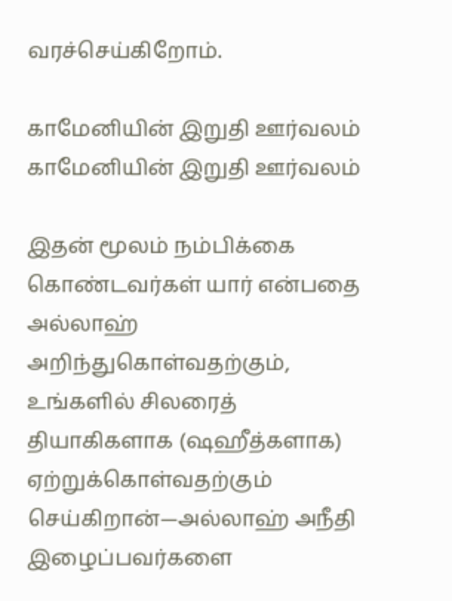வரச்செய்கிறோம்.

காமேனியின் இறுதி ஊர்வலம்
காமேனியின் இறுதி ஊர்வலம்

இதன் மூலம் நம்பிக்கை கொண்டவர்கள் யார் என்பதை அல்லாஹ் அறிந்துகொள்வதற்கும், உங்களில் சிலரைத் தியாகிகளாக (ஷஹீத்களாக) ஏற்றுக்கொள்வதற்கும் செய்கிறான்—அல்லாஹ் அநீதி இழைப்பவர்களை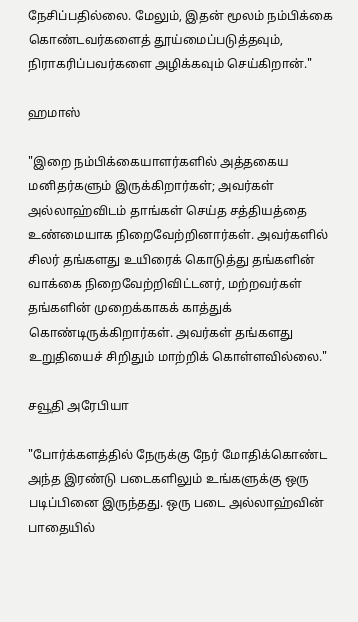நேசிப்பதில்லை. மேலும், இதன் மூலம் நம்பிக்கை கொண்டவர்களைத் தூய்மைப்படுத்தவும், நிராகரிப்பவர்களை அழிக்கவும் செய்கிறான்."

ஹமாஸ்

"இறை நம்பிக்கையாளர்களில் அத்தகைய மனிதர்களும் இருக்கிறார்கள்; அவர்கள் அல்லாஹ்விடம் தாங்கள் செய்த சத்தியத்தை உண்மையாக நிறைவேற்றினார்கள். அவர்களில் சிலர் தங்களது உயிரைக் கொடுத்து தங்களின் வாக்கை நிறைவேற்றிவிட்டனர், மற்றவர்கள் தங்களின் முறைக்காகக் காத்துக் கொண்டிருக்கிறார்கள். அவர்கள் தங்களது உறுதியைச் சிறிதும் மாற்றிக் கொள்ளவில்லை."

சவூதி அரேபியா

"போர்க்களத்தில் நேருக்கு நேர் மோதிக்கொண்ட அந்த இரண்டு படைகளிலும் உங்களுக்கு ஒரு படிப்பினை இருந்தது. ஒரு படை அல்லாஹ்வின் பாதையில்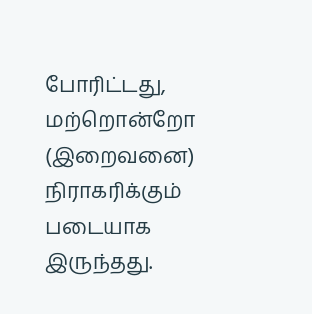போரிட்டது, மற்றொன்றோ (இறைவனை) நிராகரிக்கும் படையாக இருந்தது.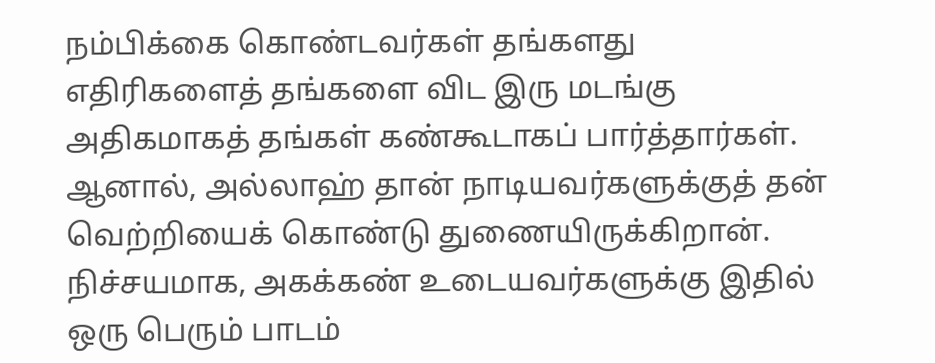நம்பிக்கை கொண்டவர்கள் தங்களது எதிரிகளைத் தங்களை விட இரு மடங்கு அதிகமாகத் தங்கள் கண்கூடாகப் பார்த்தார்கள். ஆனால், அல்லாஹ் தான் நாடியவர்களுக்குத் தன் வெற்றியைக் கொண்டு துணையிருக்கிறான். நிச்சயமாக, அகக்கண் உடையவர்களுக்கு இதில் ஒரு பெரும் பாடம்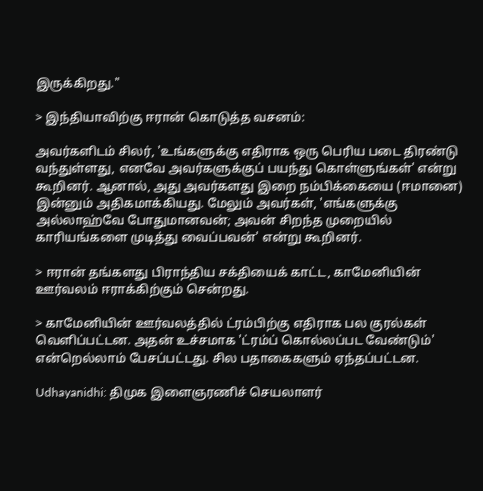இருக்கிறது."

> இந்தியாவிற்கு ஈரான் கொடுத்த வசனம்:

அவர்களிடம் சிலர், 'உங்களுக்கு எதிராக ஒரு பெரிய படை திரண்டு வந்துள்ளது, எனவே அவர்களுக்குப் பயந்து கொள்ளுங்கள்' என்று கூறினர். ஆனால், அது அவர்களது இறை நம்பிக்கையை (ஈமானை) இன்னும் அதிகமாக்கியது. மேலும் அவர்கள், 'எங்களுக்கு அல்லாஹ்வே போதுமானவன்; அவன் சிறந்த முறையில் காரியங்களை முடித்து வைப்பவன்' என்று கூறினர்.

> ஈரான் தங்களது பிராந்திய சக்தியைக் காட்ட, காமேனியின் ஊர்வலம் ஈராக்கிற்கும் சென்றது.

> காமேனியின் ஊர்வலத்தில் ட்ரம்பிற்கு எதிராக பல குரல்கள் வெளிப்பட்டன. அதன் உச்சமாக 'ட்ரம்ப் கொல்லப்பட வேண்டும்' என்றெல்லாம் பேசப்பட்டது. சில பதாகைகளும் ஏந்தப்பட்டன.

Udhayanidhi: திமுக இளைஞரணிச் செயலாளர்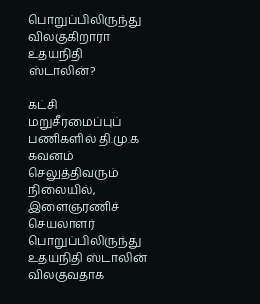பொறுப்பிலிருந்து விலகுகிறாரா உதயநிதி ஸ்டாலின்?

கட்சி மறுசீரமைப்புப் பணிகளில் தி.மு.க கவனம் செலுத்திவரும் நிலையில், இளைஞரணிச் செயலாளர் பொறுப்பிலிருந்து உதயநிதி ஸ்டாலின் விலகுவதாக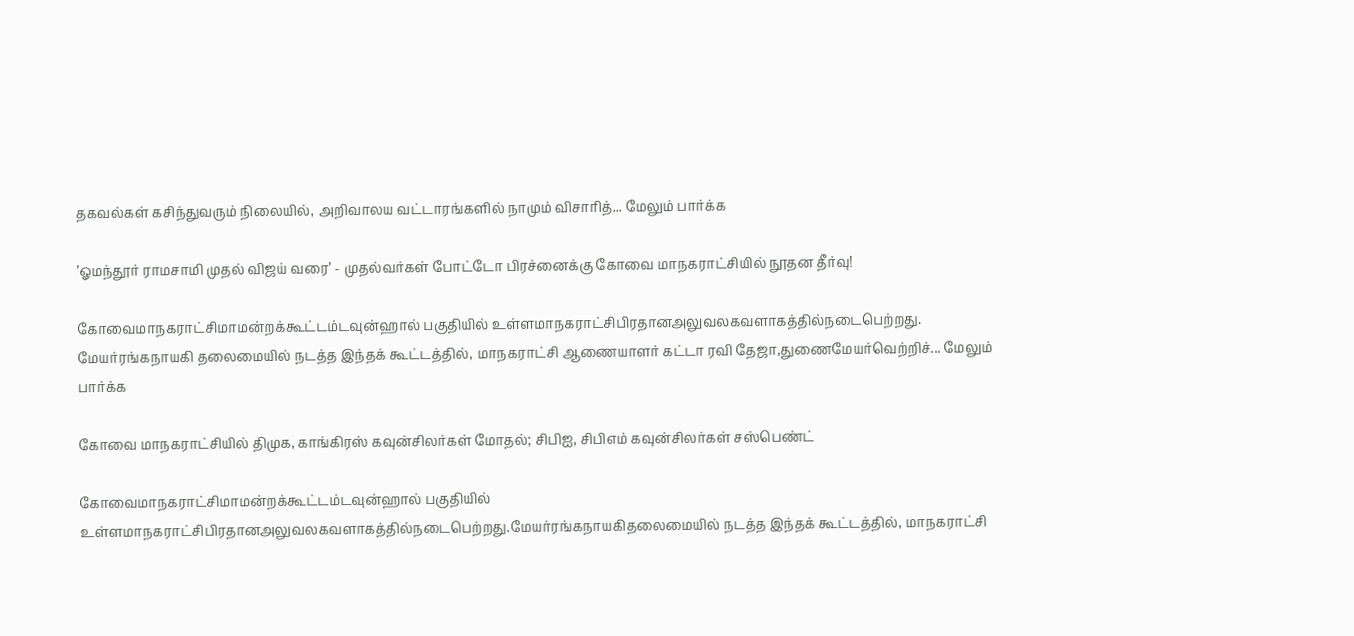தகவல்கள் கசிந்துவரும் நிலையில், அறிவாலய வட்டாரங்களில் நாமும் விசாரித்... மேலும் பார்க்க

’ஓமந்தூர் ராமசாமி முதல் விஜய் வரை’ - முதல்வர்கள் போட்டோ பிரச்னைக்கு கோவை மாநகராட்சியில் நூதன தீர்வு!

கோவைமாநகராட்சிமாமன்றக்கூட்டம்டவுன்ஹால் பகுதியில் உள்ளமாநகராட்சிபிரதானஅலுவலகவளாகத்தில்நடைபெற்றது. மேயர்ரங்கநாயகி தலைமையில் நடத்த இந்தக் கூட்டத்தில், மாநகராட்சி ஆணையாளர் கட்டா ரவி தேஜா,துணைமேயர்வெற்றிச்... மேலும் பார்க்க

கோவை மாநகராட்சியில் திமுக, காங்கிரஸ் கவுன்சிலர்கள் மோதல்; சிபிஐ, சிபிஎம் கவுன்சிலர்கள் சஸ்பெண்ட்

கோவைமாநகராட்சிமாமன்றக்கூட்டம்டவுன்ஹால் பகுதியில் உள்ளமாநகராட்சிபிரதானஅலுவலகவளாகத்தில்நடைபெற்றது.மேயர்ரங்கநாயகிதலைமையில் நடத்த இந்தக் கூட்டத்தில், மாநகராட்சி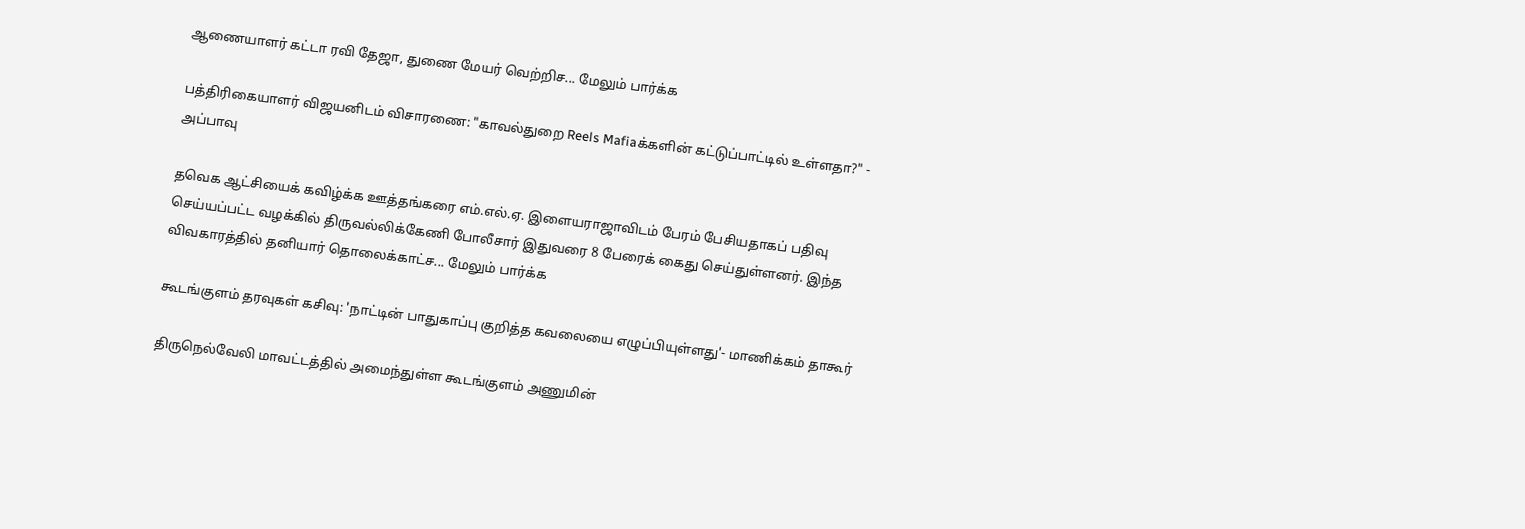ஆணையாளர் கட்டா ரவி தேஜா, துணை மேயர் வெற்றிச... மேலும் பார்க்க

பத்திரிகையாளர் விஜயனிடம் விசாரணை: "காவல்துறை Reels Mafiaக்களின் கட்டுப்பாட்டில் உள்ளதா?" - அப்பாவு

தவெக ஆட்சியைக் கவிழ்க்க ஊத்தங்கரை எம்.எல்.ஏ. இளையராஜாவிடம் பேரம் பேசியதாகப் பதிவு செய்யப்பட்ட வழக்கில் திருவல்லிக்கேணி போலீசார் இதுவரை 8 பேரைக் கைது செய்துள்ளனர். இந்த விவகாரத்தில் தனியார் தொலைக்காட்ச... மேலும் பார்க்க

கூடங்குளம் தரவுகள் கசிவு: 'நாட்டின் பாதுகாப்பு குறித்த கவலையை எழுப்பியுள்ளது'- மாணிக்கம் தாகூர்

திருநெல்வேலி மாவட்டத்தில் அமைந்துள்ள கூடங்குளம் அணுமின்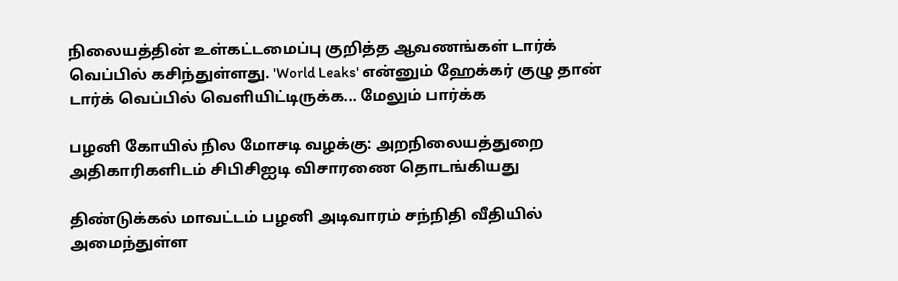நிலையத்தின் உள்கட்டமைப்பு குறித்த ஆவணங்கள் டார்க் வெப்பில் கசிந்துள்ளது. 'World Leaks' என்னும் ஹேக்கர் குழு தான் டார்க் வெப்பில் வெளியிட்டிருக்க... மேலும் பார்க்க

பழனி கோயில் நில மோசடி வழக்கு: அறநிலையத்துறை அதிகாரிகளிடம் சிபிசிஐடி விசாரணை தொடங்கியது

திண்டுக்கல் மாவட்டம் பழனி அடிவாரம் சந்நிதி வீதியில் அமைந்துள்ள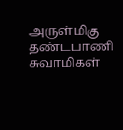அருள்மிகு தண்டபாணி சுவாமிகள்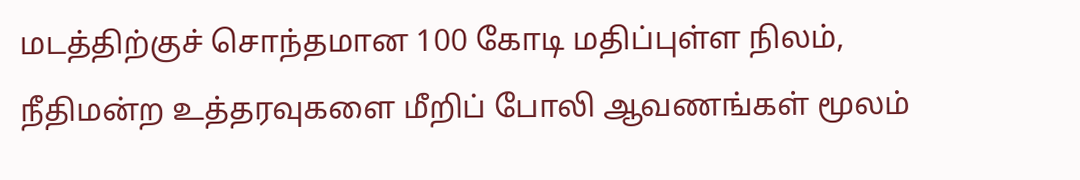மடத்திற்குச் சொந்தமான 100 கோடி மதிப்புள்ள நிலம், நீதிமன்ற உத்தரவுகளை மீறிப் போலி ஆவணங்கள் மூலம்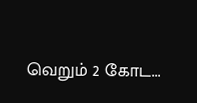வெறும் 2 கோட...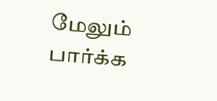மேலும் பார்க்க